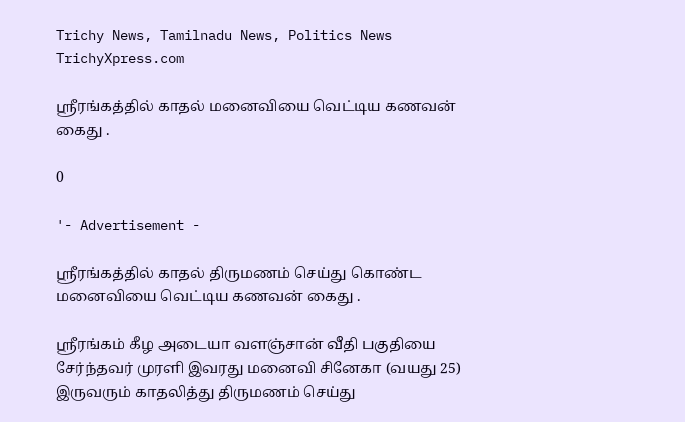Trichy News, Tamilnadu News, Politics News TrichyXpress.com

ஸ்ரீரங்கத்தில் காதல் மனைவியை வெட்டிய கணவன் கைது .

0

'- Advertisement -

ஸ்ரீரங்கத்தில் காதல் திருமணம் செய்து கொண்ட மனைவியை வெட்டிய கணவன் கைது .

ஶ்ரீரங்கம் கீழ அடையா வளஞ்சான் வீதி பகுதியை சேர்ந்தவர் முரளி இவரது மனைவி சினேகா (வயது 25) இருவரும் காதலித்து திருமணம் செய்து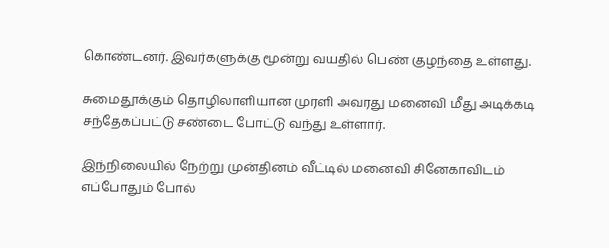கொண்டனர். இவர்களுக்கு மூன்று வயதில் பெண் குழந்தை உள்ளது.

சுமைதூக்கும் தொழிலாளியான முரளி அவரது மனைவி மீது அடிக்கடி சந்தேகப்பட்டு சண்டை போட்டு வந்து உள்ளார்.

இந்நிலையில் நேற்று முன்தினம் வீட்டில் மனைவி சினேகாவிடம் எப்போதும் போல்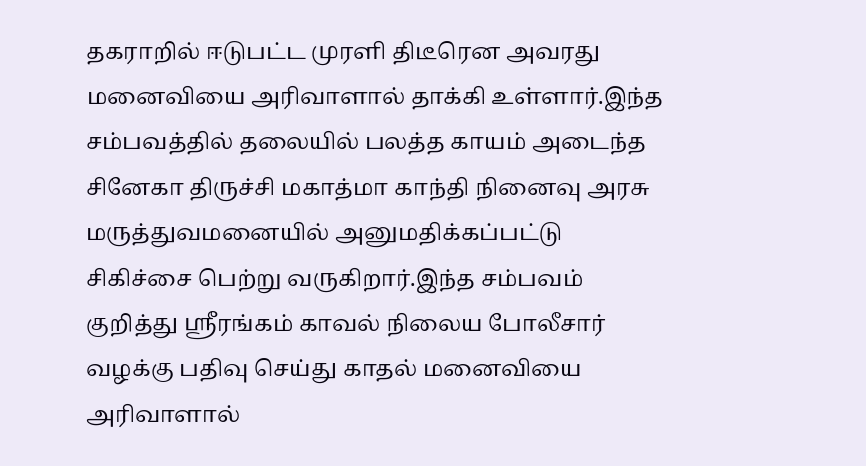தகராறில் ஈடுபட்ட முரளி திடீரென அவரது மனைவியை அரிவாளால் தாக்கி உள்ளார்.இந்த சம்பவத்தில் தலையில் பலத்த காயம் அடைந்த சினேகா திருச்சி மகாத்மா காந்தி நினைவு அரசு மருத்துவமனையில் அனுமதிக்கப்பட்டு சிகிச்சை பெற்று வருகிறார்.இந்த சம்பவம் குறித்து ஸ்ரீரங்கம் காவல் நிலைய போலீசார் வழக்கு பதிவு செய்து காதல் மனைவியை அரிவாளால்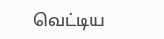வெட்டிய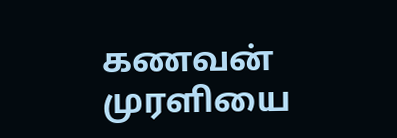கணவன் முரளியை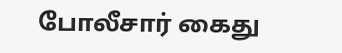போலீசார் கைது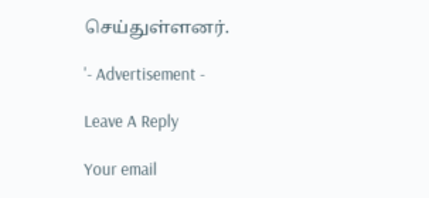செய்துள்ளனர்.

'- Advertisement -

Leave A Reply

Your email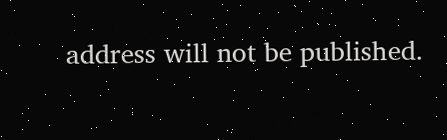address will not be published.